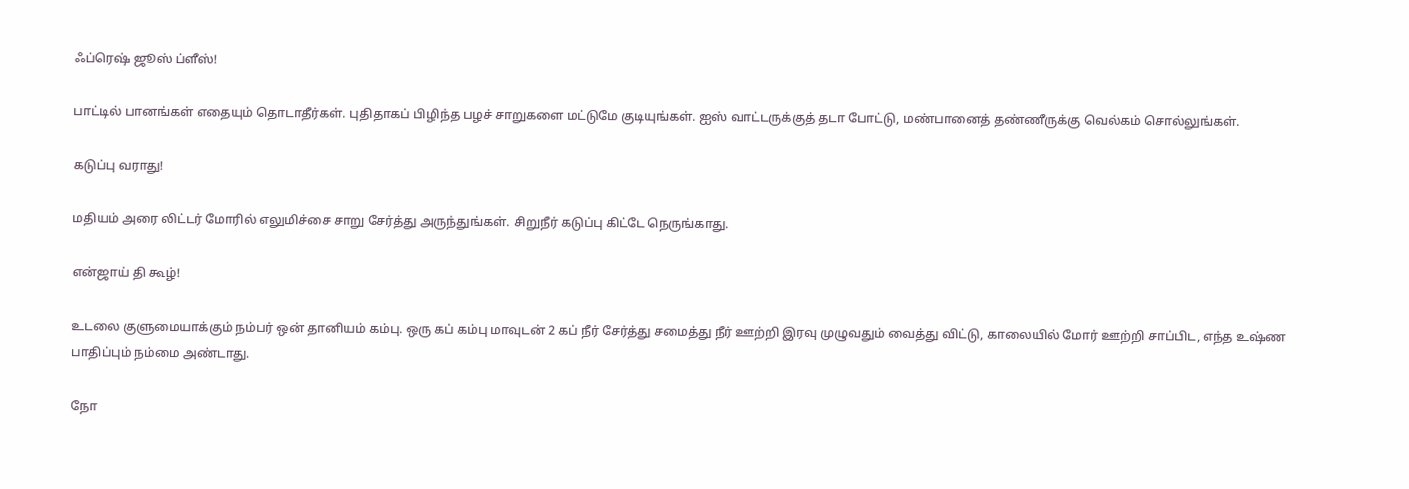ஃப்ரெஷ் ஜூஸ் ப்ளீஸ்!

பாட்டில் பானங்கள் எதையும் தொடாதீர்கள். புதிதாகப் பிழிந்த பழச் சாறுகளை மட்டுமே குடியுங்கள். ஐஸ் வாட்டருக்குத் தடா போட்டு, மண்பானைத் தண்ணீருக்கு வெல்கம் சொல்லுங்கள்.

கடுப்பு வராது!

மதியம் அரை லிட்டர் மோரில் எலுமிச்சை சாறு சேர்த்து அருந்துங்கள். சிறுநீர் கடுப்பு கிட்டே நெருங்காது.

என்ஜாய் தி கூழ்!

உடலை குளுமையாக்கும் நம்பர் ஒன் தானியம் கம்பு. ஒரு கப் கம்பு மாவுடன் 2 கப் நீர் சேர்த்து சமைத்து நீர் ஊற்றி இரவு முழுவதும் வைத்து விட்டு, காலையில் மோர் ஊற்றி சாப்பிட, எந்த உஷ்ண பாதிப்பும் நம்மை அண்டாது.

நோ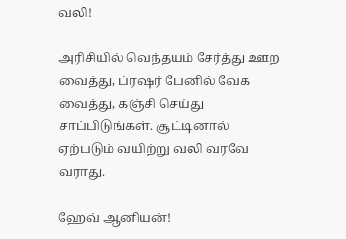வலி!

அரிசியில் வெந்தயம் சேர்த்து ஊற வைத்து, ப்ரஷர் பேனில் வேக வைத்து, கஞ்சி செய்து சாப்பிடுங்கள். சூட்டினால் ஏற்படும் வயிற்று வலி வரவே வராது.

ஹேவ் ஆனியன்!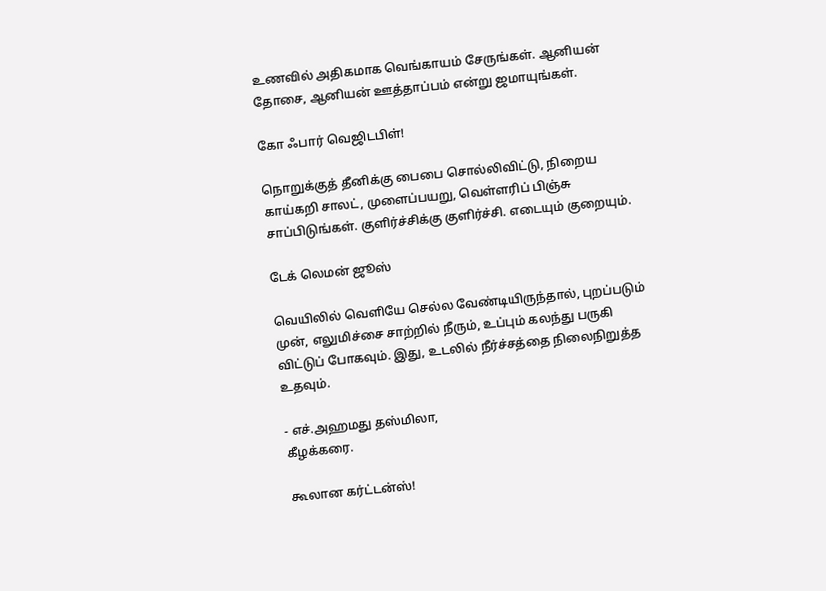உணவில் அதிகமாக வெங்காயம் சேருங்கள். ஆனியன் தோசை, ஆனியன் ஊத்தாப்பம் என்று ஜமாயுங்கள்.

கோ ஃபார் வெஜிடபிள்!

நொறுக்குத் தீனிக்கு பைபை சொல்லிவிட்டு, நிறைய காய்கறி சாலட், முளைப்பயறு, வெள்ளரிப் பிஞ்சு சாப்பிடுங்கள். குளிர்ச்சிக்கு குளிர்ச்சி. எடையும் குறையும்.

டேக் லெமன் ஜூஸ்

வெயிலில் வெளியே செல்ல வேண்டியிருந்தால், புறப்படும் முன், எலுமிச்சை சாற்றில் நீரும், உப்பும் கலந்து பருகி விட்டுப் போகவும். இது, உடலில் நீர்ச்சத்தை நிலைநிறுத்த உதவும்.

- எச்.அஹமது தஸ்மிலா,
கீழக்கரை.

கூலான கர்ட்டன்ஸ்!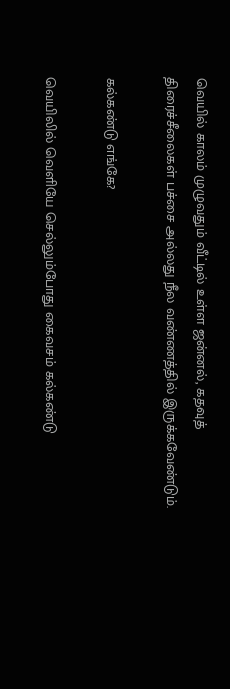வெயில் காலம் முழுவதும் வீட்டில் உள்ள ஜன்னல், கதவுத் திரைச்சீலைகள் பச்சை அல்லது நீல வண்ணத்தில் இருக்கவேண்டும்.

கல்கண்டு எங்கே?

வெயிலில் வெளியே செல்லும்போது கைவசம் கல்கண்டு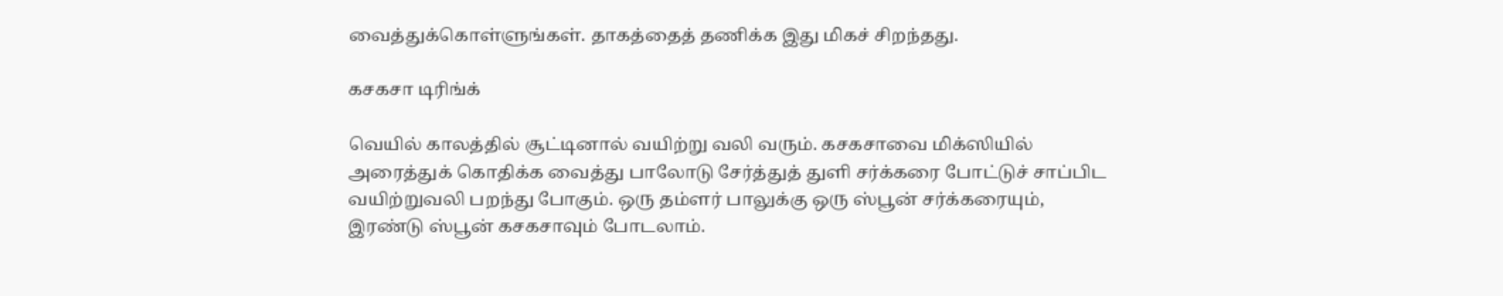வைத்துக்கொள்ளுங்கள். தாகத்தைத் தணிக்க இது மிகச் சிறந்தது.

கசகசா டிரிங்க்

வெயில் காலத்தில் சூட்டினால் வயிற்று வலி வரும். கசகசாவை மிக்ஸியில் அரைத்துக் கொதிக்க வைத்து பாலோடு சேர்த்துத் துளி சர்க்கரை போட்டுச் சாப்பிட வயிற்றுவலி பறந்து போகும். ஒரு தம்ளர் பாலுக்கு ஒரு ஸ்பூன் சர்க்கரையும், இரண்டு ஸ்பூன் கசகசாவும் போடலாம்.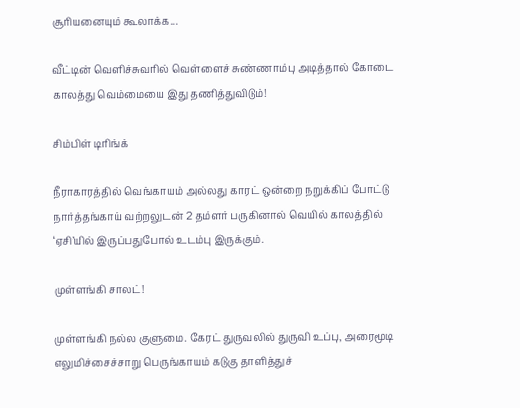சூரியனையும் கூலாக்க...

வீட்டின் வெளிச்சுவரில் வெள்ளைச் சுண்ணாம்பு அடித்தால் கோடை காலத்து வெம்மையை இது தணித்துவிடும்!

சிம்பிள் டிரிங்க்

நீராகாரத்தில் வெங்காயம் அல்லது காரட் ஒன்றை நறுக்கிப் போட்டு நார்த்தங்காய் வற்றலுடன் 2 தம்ளர் பருகினால் வெயில் காலத்தில் ‘ஏசி’யில் இருப்பதுபோல் உடம்பு இருக்கும்.

முள்ளங்கி சாலட்!

முள்ளங்கி நல்ல குளுமை. கேரட் துருவலில் துருவி உப்பு, அரைமூடி எலுமிச்சைச்சாறு பெருங்காயம் கடுகு தாளித்துச்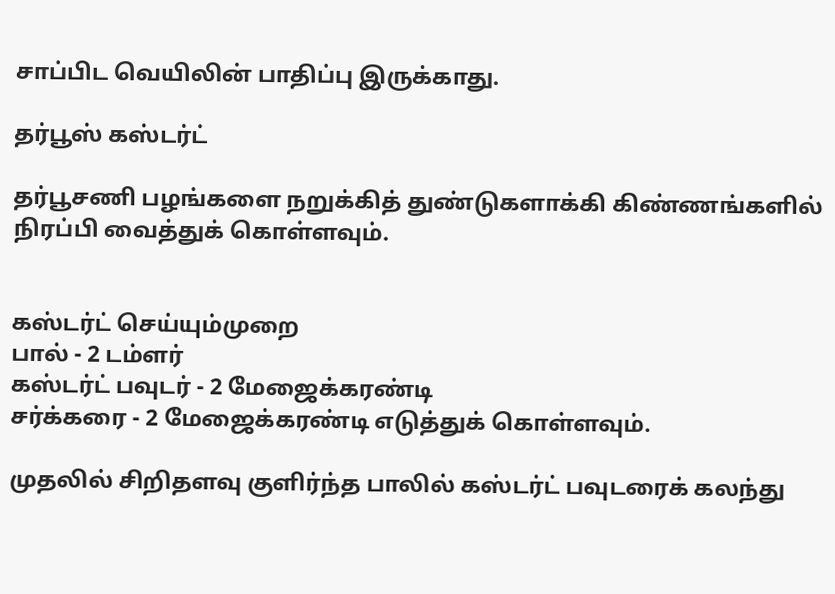சாப்பிட வெயிலின் பாதிப்பு இருக்காது.

தர்பூஸ் கஸ்டர்ட்

தர்பூசணி பழங்களை நறுக்கித் துண்டுகளாக்கி கிண்ணங்களில் நிரப்பி வைத்துக் கொள்ளவும்.


கஸ்டர்ட் செய்யும்முறை
பால் - 2 டம்ளர்
கஸ்டர்ட் பவுடர் - 2 மேஜைக்கரண்டி
சர்க்கரை - 2 மேஜைக்கரண்டி எடுத்துக் கொள்ளவும்.

முதலில் சிறிதளவு குளிர்ந்த பாலில் கஸ்டர்ட் பவுடரைக் கலந்து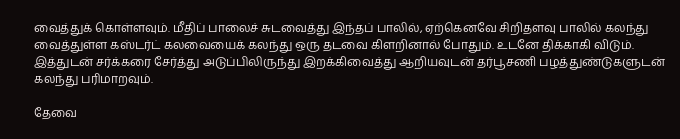வைத்துக் கொள்ளவும். மீதிப் பாலைச் சுடவைத்து இந்தப் பாலில், ஏற்கெனவே சிறிதளவு பாலில் கலந்து வைத்துள்ள கஸ்டர்ட் கலவையைக் கலந்து ஒரு தடவை கிளறினால் போதும். உடனே திக்காகி விடும். இத்துடன் சர்க்கரை சேர்த்து அடுப்பிலிருந்து இறக்கிவைத்து ஆறியவுடன் தர்பூசணி பழத்துண்டுகளுடன் கலந்து பரிமாறவும்.

தேவை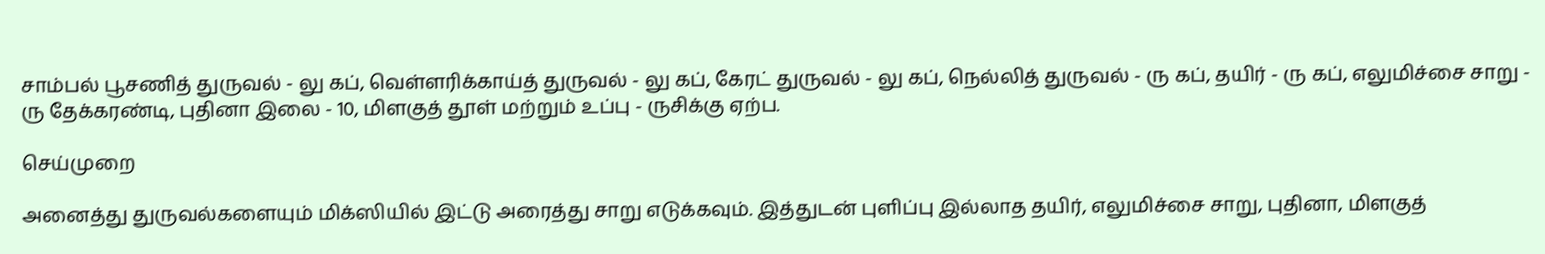சாம்பல் பூசணித் துருவல் - லு கப், வெள்ளரிக்காய்த் துருவல் - லு கப், கேரட் துருவல் - லு கப், நெல்லித் துருவல் - ரு கப், தயிர் - ரு கப், எலுமிச்சை சாறு - ரு தேக்கரண்டி, புதினா இலை - 10, மிளகுத் தூள் மற்றும் உப்பு - ருசிக்கு ஏற்ப.

செய்முறை

அனைத்து துருவல்களையும் மிக்ஸியில் இட்டு அரைத்து சாறு எடுக்கவும். இத்துடன் புளிப்பு இல்லாத தயிர், எலுமிச்சை சாறு, புதினா, மிளகுத்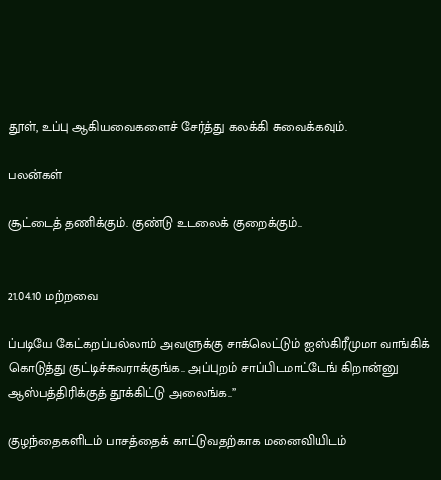தூள், உப்பு ஆகியவைகளைச் சேர்த்து கலக்கி சுவைக்கவும்.

பலன்கள்

சூட்டைத் தணிக்கும். குண்டு உடலைக் குறைக்கும்..


21.04.10 மற்றவை

ப்படியே கேட்கறப்பல்லாம் அவளுக்கு சாக்லெட்டும் ஐஸ்கிரீமுமா வாங்கிக் கொடுத்து குட்டிச்சுவராக்குங்க.. அப்புறம் சாப்பிடமாட்டேங் கிறான்னு ஆஸ்பத்திரிக்குத் தூக்கிட்டு அலைங்க..’’

குழந்தைகளிடம் பாசத்தைக் காட்டுவதற்காக மனைவியிடம்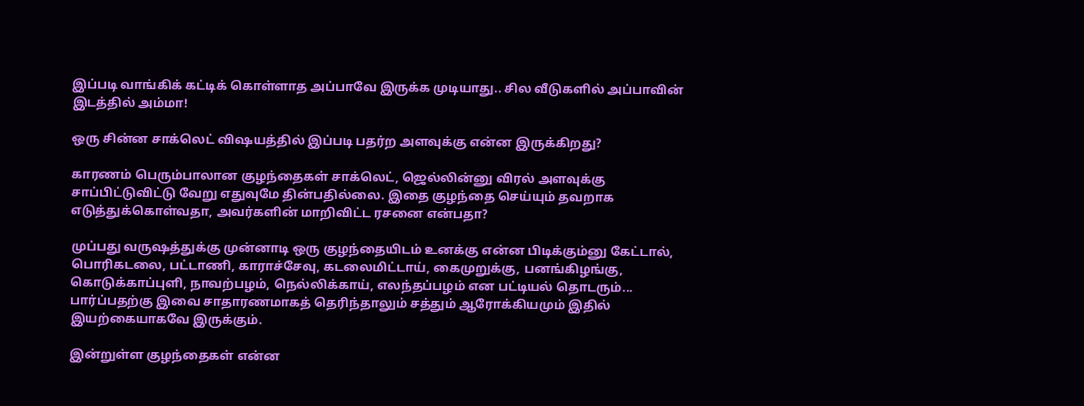இப்படி வாங்கிக் கட்டிக் கொள்ளாத அப்பாவே இருக்க முடியாது.. சில வீடுகளில் அப்பாவின் இடத்தில் அம்மா!

ஒரு சின்ன சாக்லெட் விஷயத்தில் இப்படி பதர்ற அளவுக்கு என்ன இருக்கிறது?

காரணம் பெரும்பாலான குழந்தைகள் சாக்லெட், ஜெல்லின்னு விரல் அளவுக்கு சாப்பிட்டுவிட்டு வேறு எதுவுமே தின்பதில்லை. இதை குழந்தை செய்யும் தவறாக எடுத்துக்கொள்வதா, அவர்களின் மாறிவிட்ட ரசனை என்பதா?

முப்பது வருஷத்துக்கு முன்னாடி ஒரு குழந்தையிடம் உனக்கு என்ன பிடிக்கும்னு கேட்டால், பொரிகடலை, பட்டாணி, காராச்சேவு, கடலைமிட்டாய், கைமுறுக்கு, பனங்கிழங்கு, கொடுக்காப்புளி, நாவற்பழம், நெல்லிக்காய், எலந்தப்பழம் என பட்டியல் தொடரும்... பார்ப்பதற்கு இவை சாதாரணமாகத் தெரிந்தாலும் சத்தும் ஆரோக்கியமும் இதில் இயற்கையாகவே இருக்கும்.

இன்றுள்ள குழந்தைகள் என்ன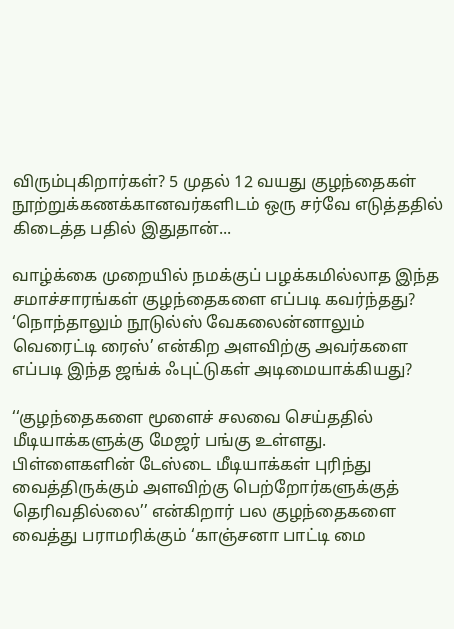விரும்புகிறார்கள்? 5 முதல் 12 வயது குழந்தைகள் நூற்றுக்கணக்கானவர்களிடம் ஒரு சர்வே எடுத்ததில் கிடைத்த பதில் இதுதான்...

வாழ்க்கை முறையில் நமக்குப் பழக்கமில்லாத இந்த சமாச்சாரங்கள் குழந்தைகளை எப்படி கவர்ந்தது? ‘நொந்தாலும் நூடுல்ஸ் வேகலைன்னாலும் வெரைட்டி ரைஸ்’ என்கிற அளவிற்கு அவர்களை எப்படி இந்த ஜங்க் ஃபுட்டுகள் அடிமையாக்கியது?

‘‘குழந்தைகளை மூளைச் சலவை செய்ததில் மீடியாக்களுக்கு மேஜர் பங்கு உள்ளது. பிள்ளைகளின் டேஸ்டை மீடியாக்கள் புரிந்து வைத்திருக்கும் அளவிற்கு பெற்றோர்களுக்குத் தெரிவதில்லை’’ என்கிறார் பல குழந்தைகளை வைத்து பராமரிக்கும் ‘காஞ்சனா பாட்டி மை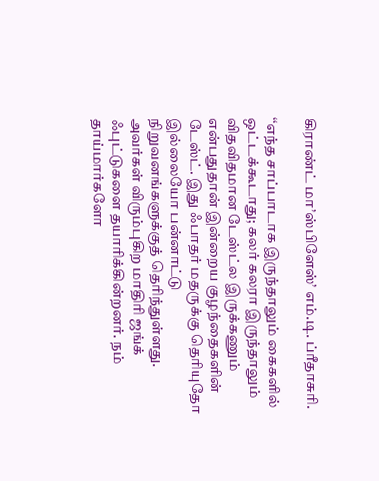கிராண்ட் மா’ஸ்பிளேஸ்’ எம்.டி. ப்ரீதாசுரி.

‘‘எந்த சாப்பாடாக இருந்தாலும் கைகளில் ஒட்டக்கூடாது; கலர் கலரா இருந்தாலும் விதவிதமான டேஸ்ட்ல இருக்கணும் என்பதுதான் இன்றைய குழந்தைகளின் டேஸ்ட். இது ஃபாதர் மதருக்கு தெரியுதோ இல்லையோ பன்னாட்டு நிறுவனங்களுக்குத் தெரிந்துள்ளது. அவர்கள் விரும்புகிற மாதிரி ஜங்க் ஃபுட்டுகளை தயாரிக்கின்றனர். நம் தாய்மார்களோ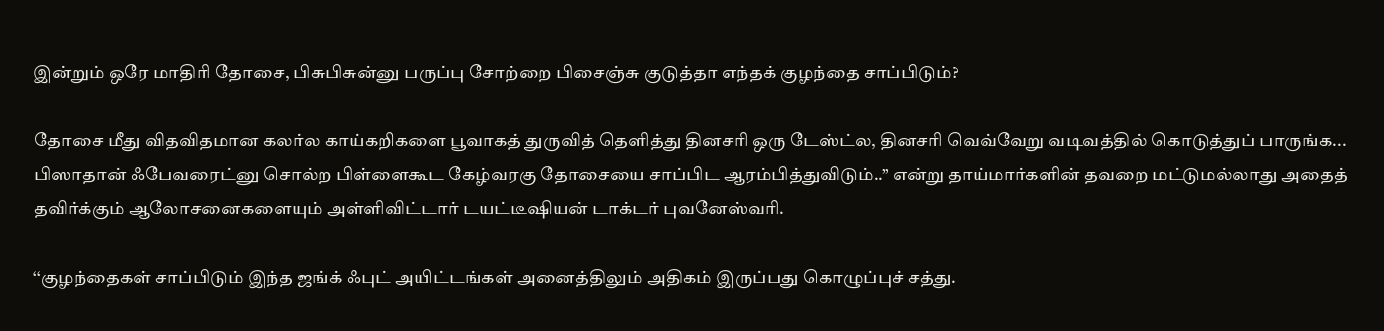இன்றும் ஒரே மாதிரி தோசை, பிசுபிசுன்னு பருப்பு சோற்றை பிசைஞ்சு குடுத்தா எந்தக் குழந்தை சாப்பிடும்?

தோசை மீது விதவிதமான கலர்ல காய்கறிகளை பூவாகத் துருவித் தெளித்து தினசரி ஒரு டேஸ்ட்ல, தினசரி வெவ்வேறு வடிவத்தில் கொடுத்துப் பாருங்க... பிஸாதான் ஃபேவரைட்னு சொல்ற பிள்ளைகூட கேழ்வரகு தோசையை சாப்பிட ஆரம்பித்துவிடும்..’’ என்று தாய்மார்களின் தவறை மட்டுமல்லாது அதைத் தவிர்க்கும் ஆலோசனைகளையும் அள்ளிவிட்டார் டயட்டீஷியன் டாக்டர் புவனேஸ்வரி.

‘‘குழந்தைகள் சாப்பிடும் இந்த ஜங்க் ஃபுட் அயிட்டங்கள் அனைத்திலும் அதிகம் இருப்பது கொழுப்புச் சத்து.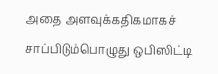அதை அளவுக்கதிகமாகச் சாப்பிடும்பொழுது ஒபிஸிட்டி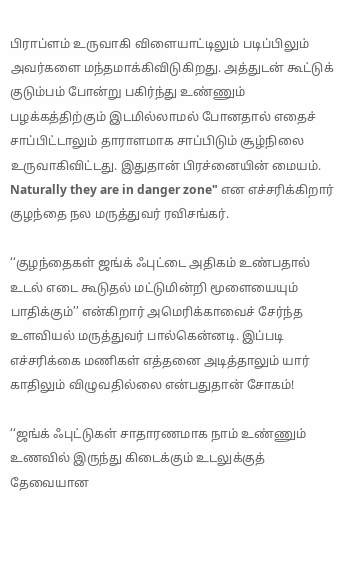பிராப்ளம் உருவாகி விளையாட்டிலும் படிப்பிலும் அவர்களை மந்தமாக்கிவிடுகிறது. அத்துடன் கூட்டுக் குடும்பம் போன்று பகிர்ந்து உண்ணும் பழக்கத்திற்கும் இடமில்லாமல் போனதால் எதைச் சாப்பிட்டாலும் தாராளமாக சாப்பிடும் சூழ்நிலை உருவாகிவிட்டது. இதுதான் பிரச்னையின் மையம். Naturally they are in danger zone" என எச்சரிக்கிறார் குழந்தை நல மருத்துவர் ரவிசங்கர்.

‘‘குழந்தைகள் ஜங்க் ஃபுட்டை அதிகம் உண்பதால் உடல் எடை கூடுதல் மட்டுமின்றி மூளையையும் பாதிக்கும்’’ என்கிறார் அமெரிக்காவைச் சேர்ந்த உளவியல் மருத்துவர் பால்கென்னடி. இப்படி எச்சரிக்கை மணிகள் எத்தனை அடித்தாலும் யார் காதிலும் விழுவதில்லை என்பதுதான் சோகம்!

‘‘ஜங்க் ஃபுட்டுகள் சாதாரணமாக நாம் உண்ணும் உணவில் இருந்து கிடைக்கும் உடலுக்குத் தேவையான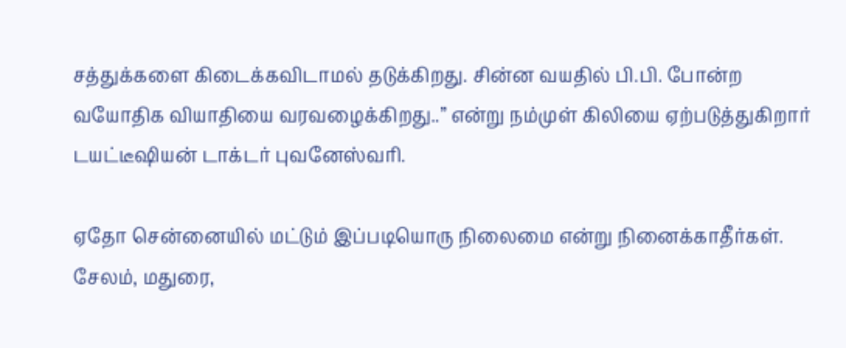சத்துக்களை கிடைக்கவிடாமல் தடுக்கிறது. சின்ன வயதில் பி.பி. போன்ற வயோதிக வியாதியை வரவழைக்கிறது..’’ என்று நம்முள் கிலியை ஏற்படுத்துகிறார் டயட்டீஷியன் டாக்டர் புவனேஸ்வரி.

ஏதோ சென்னையில் மட்டும் இப்படியொரு நிலைமை என்று நினைக்காதீர்கள். சேலம், மதுரை,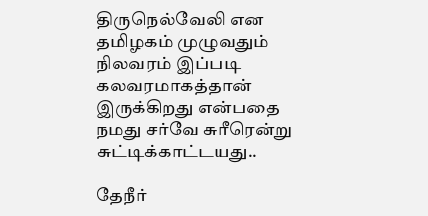திருநெல்வேலி என தமிழகம் முழுவதும் நிலவரம் இப்படி கலவரமாகத்தான் இருக்கிறது என்பதை நமது சர்வே சுரீரென்று சுட்டிக்காட்டயது..

தேநீர்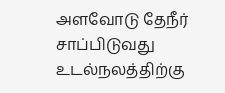அளவோடு தேநீர் சாப்பிடுவது உடல்நலத்திற்கு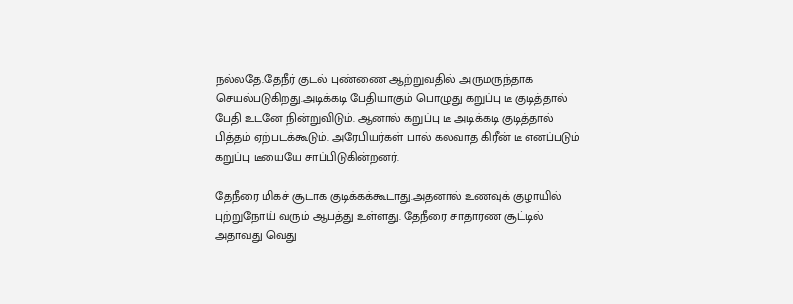நல்லதே.தேநீர் குடல் புண்ணை ஆற்றுவதில் அருமருந்தாக செயல்படுகிறது.அடிக்கடி பேதியாகும் பொழுது கறுப்பு டீ குடித்தால் பேதி உடனே நின்றுவிடும். ஆனால் கறுப்பு டீ அடிக்கடி குடித்தால் பித்தம் ஏற்படக்கூடும். அரேபியர்கள் பால் கலவாத கிரீன் டீ எனப்படும் கறுப்பு டீயையே சாப்பிடுகின்றனர்.

தேநீரை மிகச் சூடாக குடிக்கக்கூடாது.அதனால் உணவுக் குழாயில் புற்றுநோய் வரும் ஆபத்து உள்ளது. தேநீரை சாதாரண சூட்டில் அதாவது வெது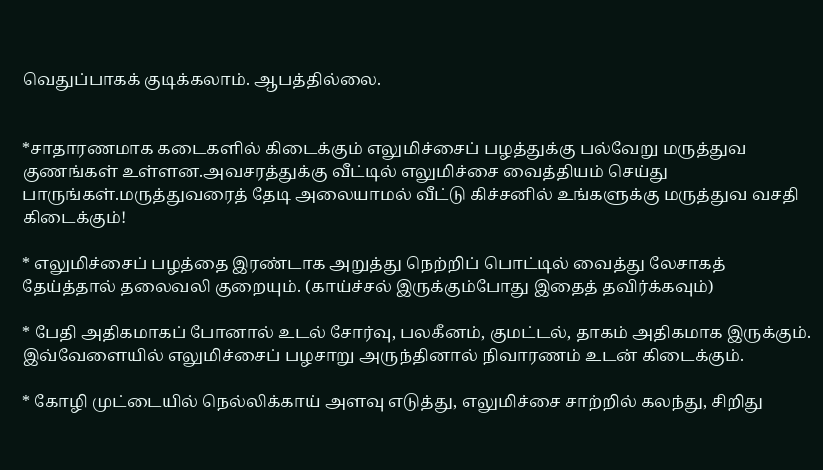வெதுப்பாகக் குடிக்கலாம். ஆபத்தில்லை.


*சாதாரணமாக கடைகளில் கிடைக்கும் எலுமிச்சைப் பழத்துக்கு பல்வேறு மருத்துவ குணங்கள் உள்ளன.அவசரத்துக்கு வீட்டில் எலுமிச்சை வைத்தியம் செய்து பாருங்கள்.மருத்துவரைத் தேடி அலையாமல் வீட்டு கிச்சனில் உங்களுக்கு மருத்துவ வசதி கிடைக்கும்!

* எலுமிச்சைப் பழத்தை இரண்டாக அறுத்து நெற்றிப் பொட்டில் வைத்து லேசாகத் தேய்த்தால் தலைவலி குறையும். (காய்ச்சல் இருக்கும்போது இதைத் தவிர்க்கவும்)

* பேதி அதிகமாகப் போனால் உடல் சோர்வு, பலகீனம், குமட்டல், தாகம் அதிகமாக இருக்கும். இவ்வேளையில் எலுமிச்சைப் பழசாறு அருந்தினால் நிவாரணம் உடன் கிடைக்கும்.

* கோழி முட்டையில் நெல்லிக்காய் அளவு எடுத்து, எலுமிச்சை சாற்றில் கலந்து, சிறிது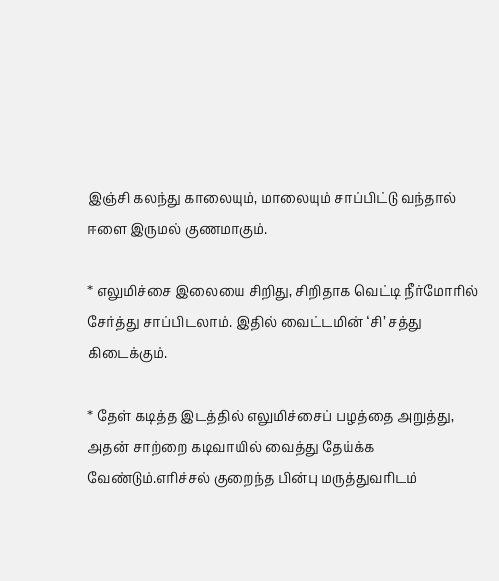இஞ்சி கலந்து காலையும், மாலையும் சாப்பிட்டு வந்தால் ஈளை இருமல் குணமாகும்.

* எலுமிச்சை இலையை சிறிது, சிறிதாக வெட்டி நீர்மோரில் சேர்த்து சாப்பிடலாம். இதில் வைட்டமின் ‘சி’ சத்து கிடைக்கும்.

* தேள் கடித்த இடத்தில் எலுமிச்சைப் பழத்தை அறுத்து, அதன் சாற்றை கடிவாயில் வைத்து தேய்க்க வேண்டும்.எரிச்சல் குறைந்த பின்பு மருத்துவரிடம்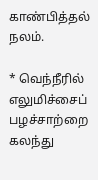காண்பித்தல் நலம்.

* வெந்நீரில் எலுமிச்சைப் பழச்சாற்றை கலந்து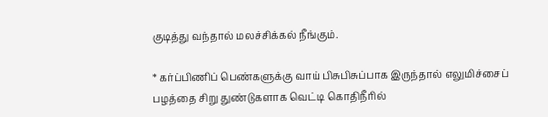குடித்து வந்தால் மலச்சிக்கல் நீங்கும்.

* கர்ப்பிணிப் பெண்களுக்கு வாய் பிசுபிசுப்பாக இருந்தால் எலுமிச்சைப் பழத்தை சிறு துண்டுகளாக வெட்டி கொதிநீரில்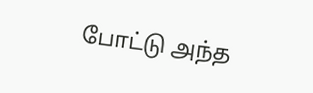போட்டு அந்த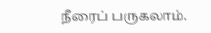நீரைப் பருகலாம்.